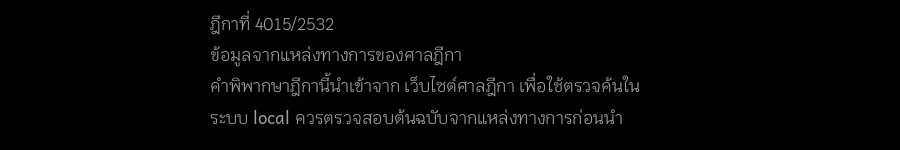ฎีกาที่ 4015/2532
ข้อมูลจากแหล่งทางการของศาลฎีกา
คำพิพากษาฎีกานี้นำเข้าจาก เว็บไซต์ศาลฎีกา เพื่อใช้ตรวจค้นในระบบ local ควรตรวจสอบต้นฉบับจากแหล่งทางการก่อนนำ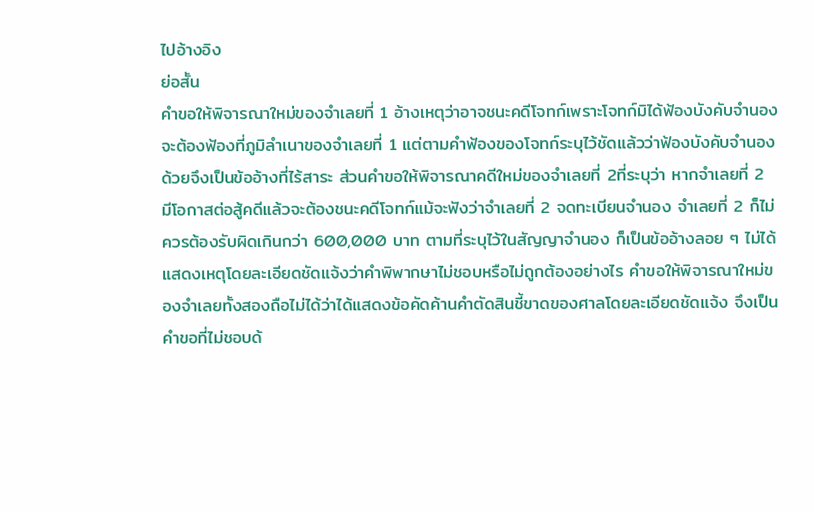ไปอ้างอิง
ย่อสั้น
คำขอให้พิจารณาใหม่ของจำเลยที่ 1 อ้างเหตุว่าอาจชนะคดีโจทก์เพราะโจทก์มิได้ฟ้องบังคับจำนอง จะต้องฟ้องที่ภูมิลำเนาของจำเลยที่ 1 แต่ตามคำฟ้องของโจทก์ระบุไว้ชัดแล้วว่าฟ้องบังคับจำนองด้วยจึงเป็นข้ออ้างที่ไร้สาระ ส่วนคำขอให้พิจารณาคดีใหม่ของจำเลยที่ 2ที่ระบุว่า หากจำเลยที่ 2 มีโอกาสต่อสู้คดีแล้วจะต้องชนะคดีโจทก์แม้จะฟังว่าจำเลยที่ 2 จดทะเบียนจำนอง จำเลยที่ 2 ก็ไม่ควรต้องรับผิดเกินกว่า 600,000 บาท ตามที่ระบุไว้ในสัญญาจำนอง ก็เป็นข้ออ้างลอย ๆ ไม่ได้แสดงเหตุโดยละเอียดชัดแจ้งว่าคำพิพากษาไม่ชอบหรือไม่ถูกต้องอย่างไร คำขอให้พิจารณาใหม่ของจำเลยทั้งสองถือไม่ได้ว่าได้แสดงข้อคัดค้านคำตัดสินชี้ขาดของศาลโดยละเอียดชัดแจ้ง จึงเป็นคำขอที่ไม่ชอบด้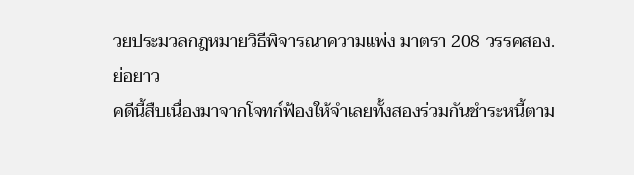วยประมวลกฎหมายวิธีพิจารณาความแพ่ง มาตรา 208 วรรคสอง.
ย่อยาว
คดีนี้สืบเนื่องมาจากโจทก์ฟ้องให้จำเลยทั้งสองร่วมกันชำระหนี้ตาม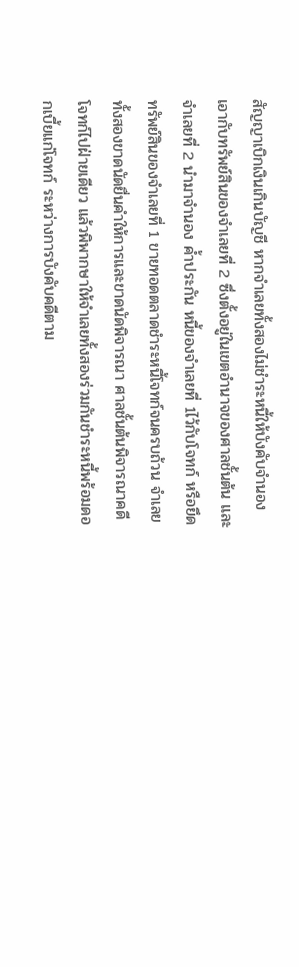สัญญาเบิกเงินเกินบัญชี หากจำเลยทั้งสองไม่ชำระหนี้ให้บังคับจำนองเอากับทรัพย์สินของจำเลยที่ 2 ซึ่งตั้งอยู่ในเขตอำนาจของศาลชั้นต้น และจำเลยที่ 2 นำมาจำนอง ค้ำประกัน หนี้ของจำเลยที่ 1ไว้กับโจทก์ หรือยึดทรัพย์สินของจำเลยที่ 1 ขายทอดตลาดชำระหนี้โจทก์จนครบถ้วน จำเลยทั้งสองขาดนัดยื่นคำให้การและขาดนัดพิจารณา ศาลชั้นต้นพิจารณาคดีโจทก์ไปฝ่ายเดียว แล้วพิพากษาให้จำเลยทั้งสองร่วมกันชำระหนี้พร้อมดอกเบี้ยแก่โจทก์ ระหว่างการบังคับคดีตาม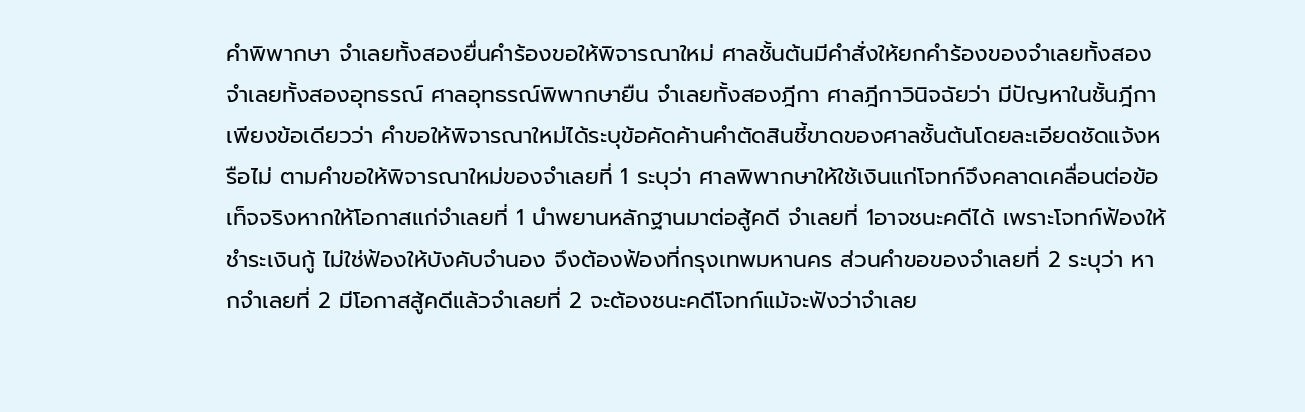คำพิพากษา จำเลยทั้งสองยื่นคำร้องขอให้พิจารณาใหม่ ศาลชั้นต้นมีคำสั่งให้ยกคำร้องของจำเลยทั้งสอง จำเลยทั้งสองอุทธรณ์ ศาลอุทธรณ์พิพากษายืน จำเลยทั้งสองฎีกา ศาลฎีกาวินิจฉัยว่า มีปัญหาในชั้นฎีกาเพียงข้อเดียวว่า คำขอให้พิจารณาใหม่ได้ระบุข้อคัดค้านคำตัดสินชี้ขาดของศาลชั้นต้นโดยละเอียดชัดแจ้งหรือไม่ ตามคำขอให้พิจารณาใหม่ของจำเลยที่ 1 ระบุว่า ศาลพิพากษาให้ใช้เงินแก่โจทก์จึงคลาดเคลื่อนต่อข้อเท็จจริงหากให้โอกาสแก่จำเลยที่ 1 นำพยานหลักฐานมาต่อสู้คดี จำเลยที่ 1อาจชนะคดีได้ เพราะโจทก์ฟ้องให้ชำระเงินกู้ ไม่ใช่ฟ้องให้บังคับจำนอง จึงต้องฟ้องที่กรุงเทพมหานคร ส่วนคำขอของจำเลยที่ 2 ระบุว่า หากจำเลยที่ 2 มีโอกาสสู้คดีแล้วจำเลยที่ 2 จะต้องชนะคดีโจทก์แม้จะฟังว่าจำเลย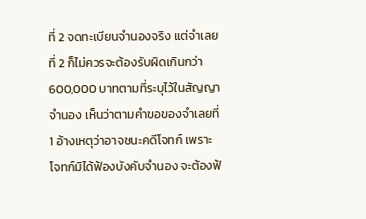ที่ 2 จดทะเบียนจำนองจริง แต่จำเลยที่ 2 ก็ไม่ควรจะต้องรับผิดเกินกว่า 600,000 บาทตามที่ระบุไว้ในสัญญาจำนอง เห็นว่าตามคำขอของจำเลยที่ 1 อ้างเหตุว่าอาจชนะคดีโจทก์ เพราะโจทก์มิได้ฟ้องบังคับจำนอง จะต้องฟ้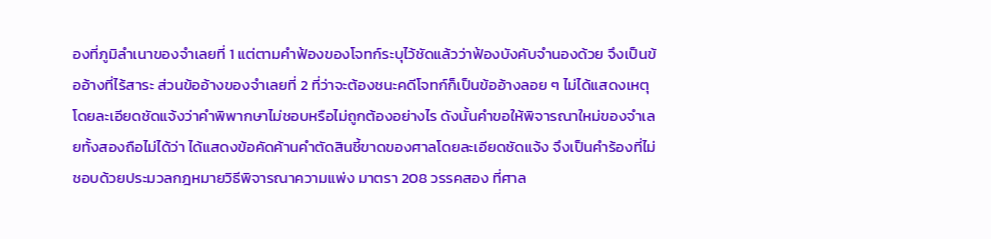องที่ภูมิลำเนาของจำเลยที่ 1 แต่ตามคำฟ้องของโจทก์ระบุไว้ชัดแล้วว่าฟ้องบังคับจำนองด้วย จึงเป็นข้ออ้างที่ไร้สาระ ส่วนข้ออ้างของจำเลยที่ 2 ที่ว่าจะต้องชนะคดีโจทก์ก็เป็นข้ออ้างลอย ๆ ไม่ได้แสดงเหตุโดยละเอียดชัดแจ้งว่าคำพิพากษาไม่ชอบหรือไม่ถูกต้องอย่างไร ดังนั้นคำขอให้พิจารณาใหม่ของจำเลยทั้งสองถือไม่ได้ว่า ได้แสดงข้อคัดค้านคำตัดสินชี้ขาดของศาลโดยละเอียดชัดแจ้ง จึงเป็นคำร้องที่ไม่ชอบด้วยประมวลกฎหมายวิธีพิจารณาความแพ่ง มาตรา 208 วรรคสอง ที่ศาล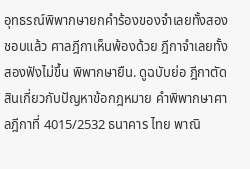อุทธรณ์พิพากษายกคำร้องของจำเลยทั้งสองชอบแล้ว ศาลฎีกาเห็นพ้องด้วย ฎีกาจำเลยทั้งสองฟังไม่ขึ้น พิพากษายืน. ดูฉบับย่อ ฎีกาตัดสินเกี่ยวกับปัญหาข้อกฎหมาย คำพิพากษาศาลฎีกาที่ 4015/2532 ธนาคาร ไทย พาณิ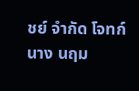ชย์ จำกัด โจทก์ นาง นฤม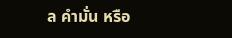ล คำมั่น หรือ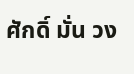ศักดิ์ มั่น วง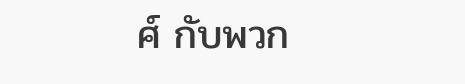ศ์ กับพวก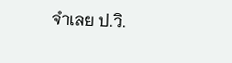จำเลย ป.วิ.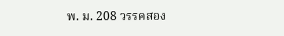พ. ม. 208 วรรคสอง